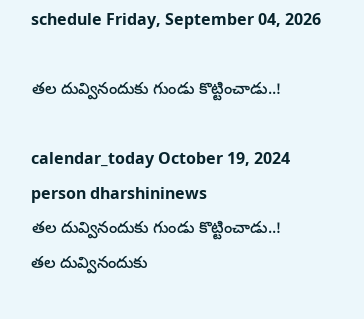schedule Friday, September 04, 2026

తల దువ్వినందుకు గుండు కొట్టించాడు..!

calendar_today October 19, 2024
person dharshininews
తల దువ్వినందుకు గుండు కొట్టించాడు..!
తల దువ్వినందుకు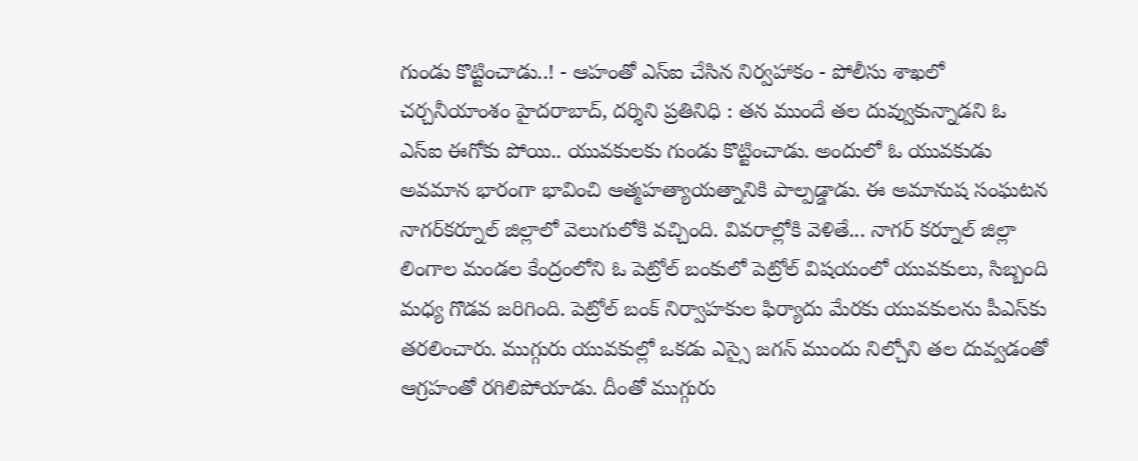గుండు కొట్టించాడు..! - ఆహంతో ఎస్ఐ చేసిన నిర్వహాకం - పోలీసు శాఖలో చర్చనీయాంశం హైదరాబాద్, దర్శిని ప్రతినిధి : తన ముందే తల దువ్వుకున్నాడని ఓ ఎస్ఐ ఈగోకు పోయి.. యువకులకు గుండు కొట్టించాడు. అందులో ఓ యువకుడు అవమాన భారంగా భావించి ఆత్మహత్యాయత్నానికి పాల్పడ్డాడు. ఈ అమానుష సంఘటన నాగర్‌కర్నూల్ జిల్లాలో వెలుగులోకి వచ్చింది. వివరాల్లోకి వెళితే... నాగర్ కర్నూల్ జిల్లా లింగాల మండల కేంద్రంలోని ఓ పెట్రోల్ బంకులో పెట్రోల్ విషయంలో యువకులు, సిబ్బంది మధ్య గొడవ జరిగింది. పెట్రోల్ బంక్ నిర్వాహకుల ఫిర్యాదు మేరకు యువకులను పీఎస్‌కు తరలించారు. ముగ్గురు యువకుల్లో ఒకడు ఎస్సై జగన్‌ ముందు నిల్చోని తల దువ్వడంతో ఆగ్రహంతో రగిలిపోయాడు. దీంతో ముగ్గురు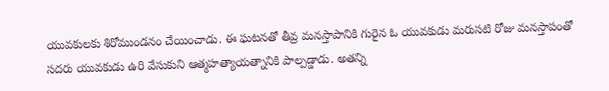యువకులకు శిరోముండనం చేయించాడు. ఈ ఘటనతో తీవ్ర మనస్తాపానికి గురైన ఓ యువకుడు మరుసటి రోజు మనస్తాపంతో సదరు యువకుడు ఉరి వేసుకుని ఆత్మహత్యాయత్నానికి పాల్పడ్డాడు. అతన్ని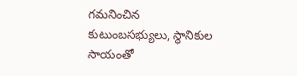గమనించిన కుటుంబసభ్యులు, స్థానికుల సాయంతో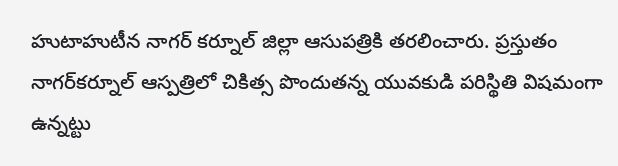హుటాహుటీన నాగర్ కర్నూల్ జిల్లా ఆసుపత్రికి తరలించారు. ప్రస్తుతం నాగర్‌కర్నూల్‌ ఆస్పత్రిలో చికిత్స పొందుతన్న యువకుడి పరిస్థితి విషమంగా ఉన్నట్టు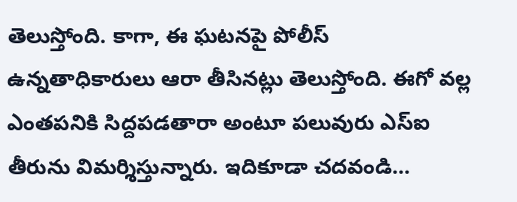తెలుస్తోంది. కాగా, ఈ ఘటనపై పోలీస్ ఉన్నతాధికారులు ఆరా తీసినట్లు తెలుస్తోంది. ఈగో వల్ల ఎంతపనికి సిద్దపడతారా అంటూ పలువురు ఎస్ఐ తీరును విమర్శిస్తున్నారు. ఇదికూడా చదవండి...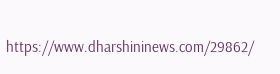https://www.dharshininews.com/29862/